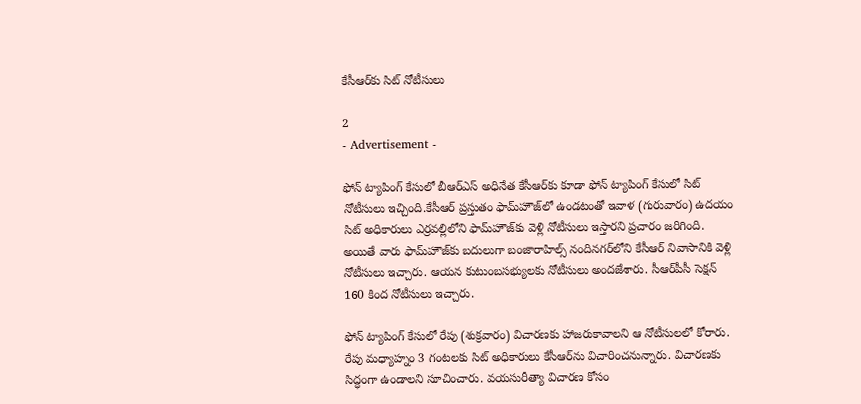కేసీఆర్‌కు సిట్‌ నోటీసులు

2
- Advertisement -

ఫోన్‌ ట్యాపింగ్‌ కేసులో బీఆర్‌ఎస్‌ అధినేత కేసీఆర్‌కు కూడా ఫోన్‌ ట్యాపింగ్‌ కేసులో సిట్‌ నోటీసులు ఇచ్చింది.కేసీఆర్‌ ప్రస్తుతం ఫామ్‌హౌజ్‌లో ఉండటంతో ఇవాళ (గురువారం) ఉదయం సిట్‌ అధికారులు ఎర్రవల్లిలోని ఫామ్‌హౌజ్‌కు వెళ్లి నోటీసులు ఇస్తారని ప్రచారం జరిగింది. అయితే వారు ఫామ్‌హౌజ్‌కు బదులుగా బంజారాహిల్స్‌ నందినగర్‌లోని కేసీఆర్‌ నివాసానికి వెళ్లి నోటీసులు ఇచ్చారు. ఆయన కుటుంబసభ్యులకు నోటీసులు అందజేశారు. సీఆర్‌పీసీ సెక్షన్‌ 160 కింద నోటీసులు ఇచ్చారు.

ఫోన్‌ ట్యాపింగ్‌ కేసులో రేపు (శుక్రవారం) విచారణకు హాజరుకావాలని ఆ నోటీసులలో కోరారు. రేపు మధ్యాహ్నం 3 గంటలకు సిట్‌ అధికారులు కేసీఆర్‌ను విచారించనున్నారు. విచారణకు సిద్ధంగా ఉండాలని సూచించారు. వయసురీత్యా విచారణ కోసం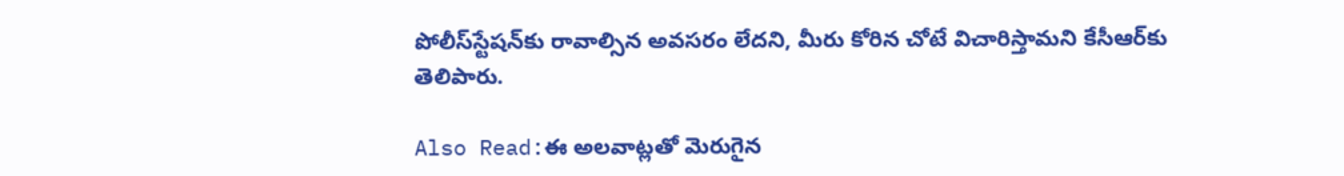పోలీస్‌స్టేషన్‌కు రావాల్సిన అవసరం లేదని, మీరు కోరిన చోటే విచారిస్తామని కేసీఆర్‌కు తెలిపారు.

Also Read:ఈ అలవాట్లతో మెరుగైన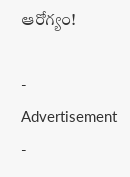ఆరోగ్యం!

- Advertisement -